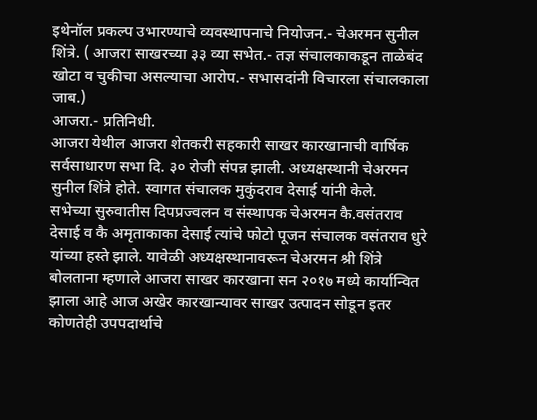इथेनॉल प्रकल्प उभारण्याचे व्यवस्थापनाचे नियोजन.- चेअरमन सुनील शिंत्रे. ( आजरा साखरच्या ३३ व्या सभेत.- तज्ञ संचालकाकडून ताळेबंद खोटा व चुकीचा असल्याचा आरोप.- सभासदांनी विचारला संचालकाला जाब.)
आजरा.- प्रतिनिधी.
आजरा येथील आजरा शेतकरी सहकारी साखर कारखानाची वार्षिक सर्वसाधारण सभा दि. ३० रोजी संपन्न झाली. अध्यक्षस्थानी चेअरमन सुनील शिंत्रे होते. स्वागत संचालक मुकुंदराव देसाई यांनी केले.
सभेच्या सुरुवातीस दिपप्रज्वलन व संस्थापक चेअरमन कै.वसंतराव देसाई व कै अमृताकाका देसाई त्यांचे फोटो पूजन संचालक वसंतराव धुरे यांच्या हस्ते झाले. यावेळी अध्यक्षस्थानावरून चेअरमन श्री शिंत्रे बोलताना म्हणाले आजरा साखर कारखाना सन २०१७ मध्ये कार्यान्वित झाला आहे आज अखेर कारखान्यावर साखर उत्पादन सोडून इतर कोणतेही उपपदार्थाचे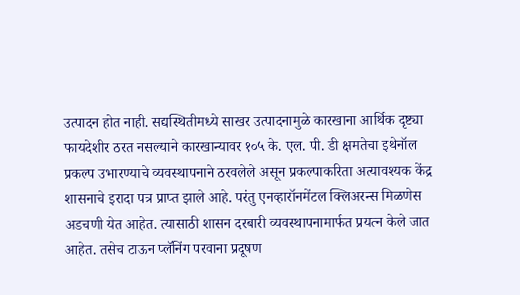उत्पादन होत नाही. सद्यस्थितीमध्ये साखर उत्पादनामुळे कारखाना आर्थिक दृष्ट्या फायदेशीर ठरत नसल्याने कारखान्यावर १०५ के. एल. पी. डी क्षमतेचा इथेनॉल प्रकल्प उभारण्याचे व्यवस्थापनाने ठरवलेले असून प्रकल्पाकरिता अत्यावश्यक केंद्र शासनाचे इरादा पत्र प्राप्त झाले आहे. परंतु एनव्हारॉनमेंटल क्लिअरन्स मिळणेस अडचणी येत आहेत. त्यासाठी शासन दरबारी व्यवस्थापनामार्फत प्रयत्न केले जात आहेत. तसेच टाऊन प्लॅनिंग परवाना प्रदूषण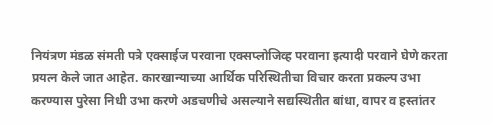नियंत्रण मंडळ संमती पत्रे एक्साईज परवाना एक्सप्लोजिव्ह परवाना इत्यादी परवाने घेणे करता प्रयत्न केले जात आहेत. कारखान्याच्या आर्थिक परिस्थितीचा विचार करता प्रकल्प उभा करण्यास पुरेसा निधी उभा करणे अडचणीचे असल्याने सद्यस्थितीत बांधा, वापर व हस्तांतर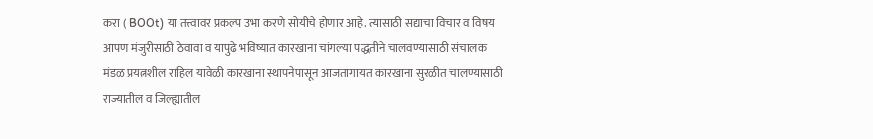करा ( BOOt) या तत्त्वावर प्रकल्प उभा करणे सोयीचे होणार आहे. त्यासाठी सद्याचा विचार व विषय आपण मंजुरीसाठी ठेवावा व यापुढे भविष्यात कारखाना चांगल्या पद्धतीने चालवण्यासाठी संचालक मंडळ प्रयत्नशील राहिल यावेळी कारखाना स्थापनेपासून आजतागायत कारखाना सुरळीत चालण्यासाठी राज्यातील व जिल्ह्यातील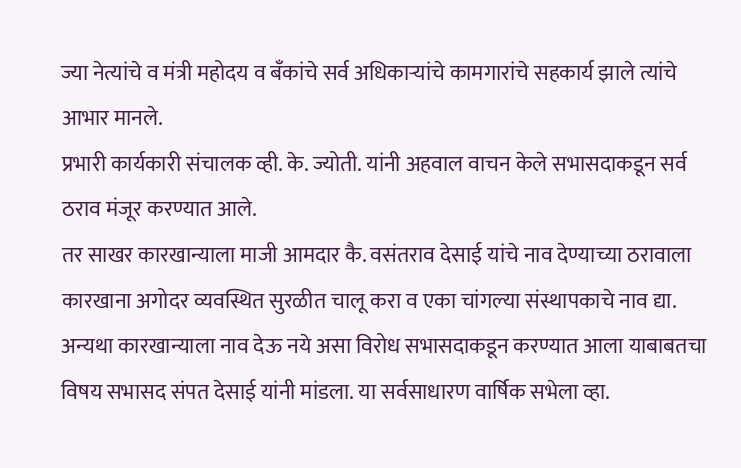ज्या नेत्यांचे व मंत्री महोदय व बँकांचे सर्व अधिकाऱ्यांचे कामगारांचे सहकार्य झाले त्यांचे आभार मानले.
प्रभारी कार्यकारी संचालक व्ही. के. ज्योती. यांनी अहवाल वाचन केले सभासदाकडून सर्व ठराव मंजूर करण्यात आले.
तर साखर कारखान्याला माजी आमदार कै. वसंतराव देसाई यांचे नाव देण्याच्या ठरावाला कारखाना अगोदर व्यवस्थित सुरळीत चालू करा व एका चांगल्या संस्थापकाचे नाव द्या. अन्यथा कारखान्याला नाव देऊ नये असा विरोध सभासदाकडून करण्यात आला याबाबतचा विषय सभासद संपत देसाई यांनी मांडला. या सर्वसाधारण वार्षिक सभेला व्हा.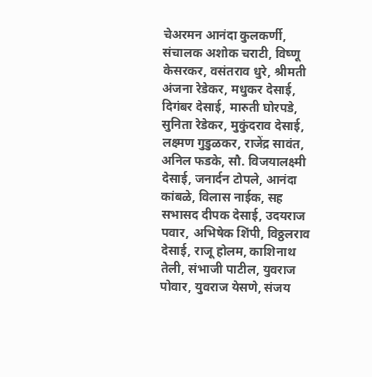चेअरमन आनंदा कुलकर्णी, संचालक अशोक चराटी, विष्णू केसरकर, वसंतराव धुरे, श्रीमती अंजना रेडेकर, मधुकर देसाई, दिगंबर देसाई, मारुती घोरपडे, सुनिता रेडेकर, मुकुंदराव देसाई, लक्ष्मण गुडुळकर, राजेंद्र सावंत, अनिल फडके, सौ. विजयालक्ष्मी देसाई, जनार्दन टोपले, आनंदा कांबळे, विलास नाईक, सह सभासद दीपक देसाई, उदयराज पवार, अभिषेक शिंपी, विठ्ठलराव देसाई, राजू होलम, काशिनाथ तेली, संभाजी पाटील, युवराज पोवार, युवराज येसणे, संजय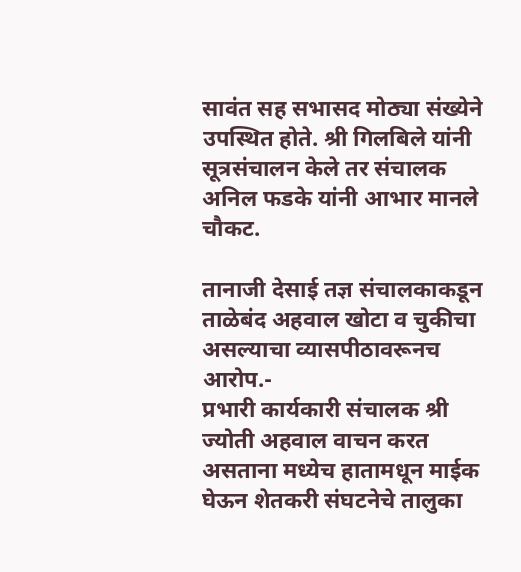सावंत सह सभासद मोठ्या संख्येने उपस्थित होते. श्री गिलबिले यांनी सूत्रसंचालन केले तर संचालक अनिल फडके यांनी आभार मानले
चौकट.

तानाजी देसाई तज्ञ संचालकाकडून ताळेबंद अहवाल खोटा व चुकीचा असल्याचा व्यासपीठावरूनच आरोप.-
प्रभारी कार्यकारी संचालक श्री ज्योती अहवाल वाचन करत असताना मध्येच हातामधून माईक घेऊन शेतकरी संघटनेचे तालुका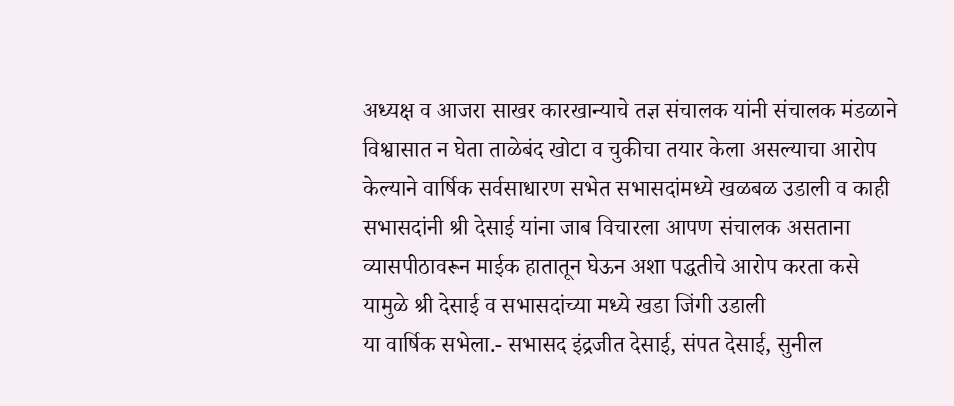अध्यक्ष व आजरा साखर कारखान्याचे तज्ञ संचालक यांनी संचालक मंडळाने विश्वासात न घेता ताळेबंद खोटा व चुकीचा तयार केला असल्याचा आरोप केल्याने वार्षिक सर्वसाधारण सभेत सभासदांमध्ये खळबळ उडाली व काही सभासदांनी श्री देसाई यांना जाब विचारला आपण संचालक असताना व्यासपीठावरून माईक हातातून घेऊन अशा पद्धतीचे आरोप करता कसे यामुळे श्री देसाई व सभासदांच्या मध्ये खडा जिंगी उडाली
या वार्षिक सभेला.- सभासद इंद्रजीत देसाई, संपत देसाई, सुनील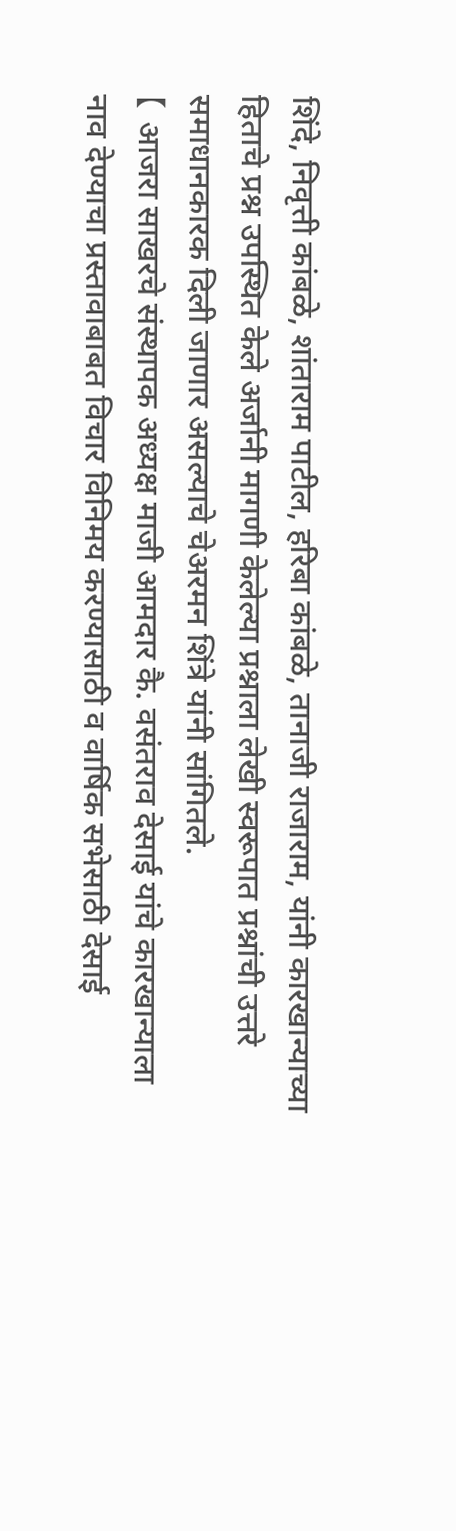शिंदे, निवृत्ती कांबळे, शांताराम पाटील, हरिबा कांबळे, तानाजी राजाराम, यांनी कारखान्याच्या हिताचे प्रश्न उपस्थित केले अर्जानी मागणी केलेल्या प्रश्नाला लेखी स्वरूपात प्रश्नांची उत्तरे समाधानकारक दिली जाणार असल्याचे चेअरमन शिंत्रे यांनी सांगितले.
【 आजरा साखरचे संस्थापक अध्यक्ष माजी आमदार कै. वसंतराव देसाई यांचे कारखान्याला नाव देण्याचा प्रस्तावाबाबत विचार विनिमय करण्यासाठी व वार्षिक सभेसाठी देसाई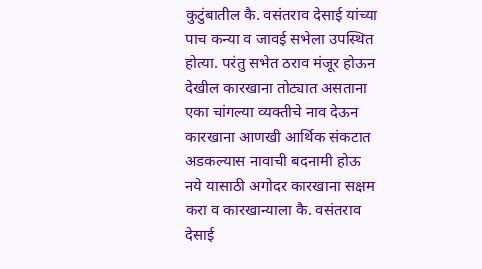कुटुंबातील कै. वसंतराव देसाई यांच्या पाच कन्या व जावई सभेला उपस्थित होत्या. परंतु सभेत ठराव मंजूर होऊन देखील कारखाना तोट्यात असताना एका चांगल्या व्यक्तीचे नाव देऊन कारखाना आणखी आर्थिक संकटात अडकल्यास नावाची बदनामी होऊ नये यासाठी अगोदर कारखाना सक्षम करा व कारखान्याला कै. वसंतराव देसाई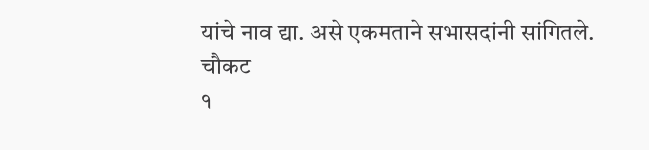यांचे नाव द्या. असे एकमताने सभासदांनी सांगितले.
चौकट
१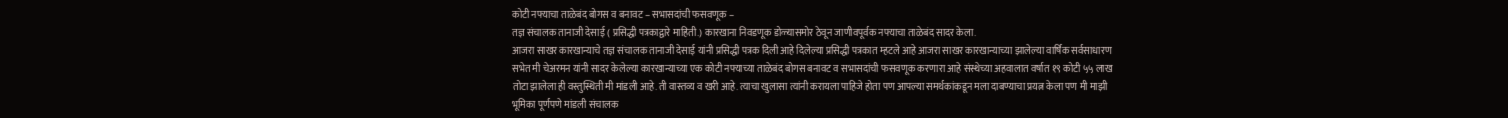कोटी नफ्याचा ताळेबंद बोगस व बनावट – सभासदांची फसवणूक –
तज्ञ संचालक तानाजी देसाई ( प्रसिद्धी पत्रकाद्वारे माहिती.) कारखाना निवडणूक डोळ्यासमोर ठेवून जाणीवपूर्वक नफ्याचा ताळेबंद सादर केला.
आजरा साखर कारखान्याचे तज्ञ संचालक तानाजी देसाई यांनी प्रसिद्धी पत्रक दिली आहे दिलेल्या प्रसिद्धी पत्रकात म्हटले आहे आजरा साखर कारखान्याच्या झालेल्या वार्षिक सर्वसाधारण सभेत मी चेअरमन यांनी सादर केलेल्या कारखान्याच्या एक कोटी नफ्याच्या ताळेबंद बोगस बनावट व सभासदांची फसवणूक करणारा आहे संस्थेच्या अहवालात वर्षात १९ कोटी ५५ लाख तोटा झालेला ही वस्तुस्थिती मी मांडली आहे. ती वास्तव्य व खरी आहे. त्याचा खुलासा त्यांनी करायला पाहिजे होता पण आपल्या समर्थकांकडून मला दाबण्याचा प्रयत्न केला पण मी माझी भूमिका पूर्णपणे मांडली संचालक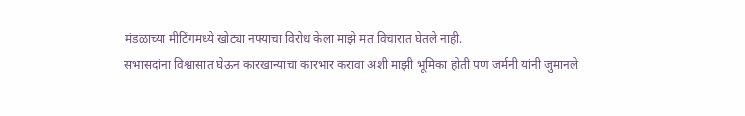मंडळाच्या मीटिंगमध्ये खोट्या नफ्याचा विरोध केला माझे मत विचारात घेतले नाही.
सभासदांना विश्वासात घेऊन कारखान्याचा कारभार करावा अशी माझी भूमिका होती पण जर्मनी यांनी जुमानले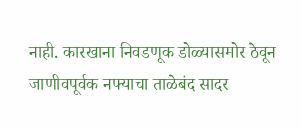नाही. कारखाना निवडणूक डोळ्यासमोर ठेवून जाणीवपूर्वक नफ्याचा ताळेबंद सादर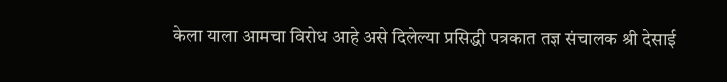केला याला आमचा विरोध आहे असे दिलेल्या प्रसिद्धी पत्रकात तज्ञ संचालक श्री देसाई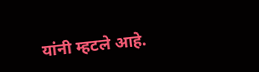यांनी म्हटले आहे.